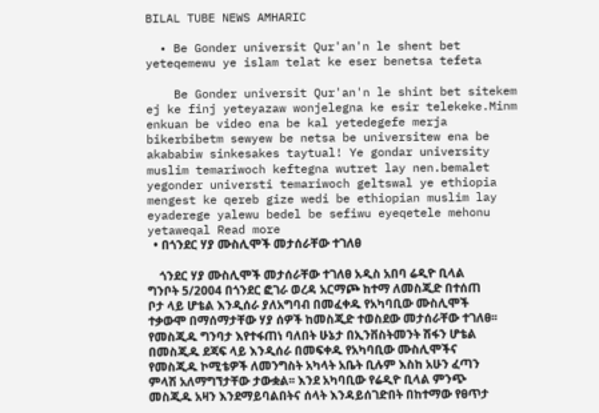BILAL TUBE NEWS AMHARIC

  • Be Gonder universit Qur'an'n le shent bet yeteqemewu ye islam telat ke eser benetsa tefeta

    Be Gonder universit Qur'an'n le shint bet sitekem ej ke finj yeteyazaw wonjelegna ke esir telekeke.Minm enkuan be video ena be kal yetedegefe merja bikerbibetm sewyew be netsa be universitew ena be akababiw sinkesakes taytual! Ye gondar university muslim temariwoch keftegna wutret lay nen.bemalet yegonder universti temariwoch geltswal ye ethiopia mengest ke qereb gize wedi be ethiopian muslim lay eyaderege yalewu bedel be sefiwu eyeqetele mehonu yetaweqal Read more
  • በጎንደር ሃያ ሙስሊሞች መታሰራቸው ተገለፀ

    ጎንደር ሃያ ሙስሊሞች መታሰራቸው ተገለፀ አዲስ አበባ ሬዲዮ ቢላል ግንቦት 5/2004 በጎንደር ፎገራ ወረዳ አርማጮ ከተማ ለመስጂድ በተሰጠ ቦታ ላይ ሆቴል እንዲሰራ ያለአግባብ በመፈቀዱ የአካባቢው ሙስሊሞች ተቃውሞ በማሰማታቸው ሃያ ሰዎች ከመስጂድ ተወስደው መታሰራቸው ተገለፀ፡፡ የመስጂዱ ግንባታ እየተፋጠነ ባለበት ሁኔታ በኢንቨስትመንት ሽፋን ሆቴል በመስጂዱ ደጃፍ ላይ እንዲሰራ በመፍቀዱ የአካባቢው ሙስሊሞችና የመስጂዱ ኮሚቴዎች ለመንግስት አካላት አቤት ቢሉም እስከ አሁን ፈጣን ምላሽ አለማግኘታቸው ታውቋል፡፡ እንደ አካባቢው የሬዲዮ ቢላል ምንጭ መስጂዱ አዛን እንደማይባልበትና ሰላት እንዳይሰገድበት በከተማው የፀጥታ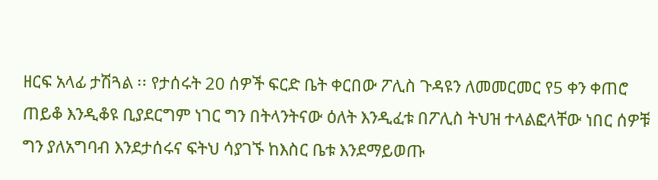ዘርፍ አላፊ ታሽጓል ፡፡ የታሰሩት 20 ሰዎች ፍርድ ቤት ቀርበው ፖሊስ ጉዳዩን ለመመርመር የ5 ቀን ቀጠሮ ጠይቆ እንዲቆዩ ቢያደርግም ነገር ግን በትላንትናው ዕለት እንዲፈቱ በፖሊስ ትህዝ ተላልፎላቸው ነበር ሰዎቹ ግን ያለአግባብ እንደታሰሩና ፍትህ ሳያገኙ ከእስር ቤቱ እንደማይወጡ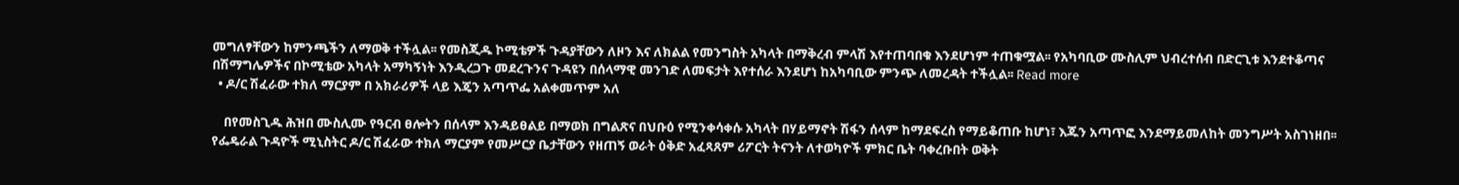መግለፃቸውን ከምንጫችን ለማወቅ ተችሏል፡፡ የመስጂዱ ኮሚቴዎች ጉዳያቸውን ለዞን እና ለክልል የመንግስት አካላት በማቅረብ ምላሽ እየተጠባበቁ እንደሆነም ተጠቁሟል፡፡ የአካባቢው ሙስሊም ህብረተሰብ በድርጊቱ እንደተቆጣና በሽማግሌዎችና በኮሚቴው አካላት አማካኝነት እንዲረጋጉ መደረጉንና ጉዳዩን በሰላማዊ መንገድ ለመፍታት እየተሰራ እንደሆነ ከአካባቢው ምንጭ ለመረዳት ተችሏል፡፡ Read more
  • ዶ/ር ሽፈራው ተክለ ማርያም በ አክራሪዎች ላይ እጄን አጣጥፌ አልቀመጥም አለ

    በየመስጊዱ ሕዝበ ሙስሊሙ የዓርብ ፀሎትን በሰላም እንዳይፀልይ በማወክ በግልጽና በህቡዕ የሚንቀሳቀሱ አካላት በሃይማኖት ሽፋን ሰላም ከማደፍረስ የማይቆጠቡ ከሆነ፣ እጁን አጣጥፎ እንደማይመለከት መንግሥት አስገነዘበ፡፡ የፌዴራል ጉዳዮች ሚኒስትር ዶ/ር ሽፈራው ተክለ ማርያም የመሥርያ ቤታቸውን የዘጠኝ ወራት ዕቅድ አፈጻጸም ሪፖርት ትናንት ለተወካዮች ምክር ቤት ባቀረቡበት ወቅት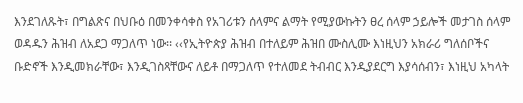እንደገለጹት፣ በግልጽና በህቡዕ በመንቀሳቀስ የአገሪቱን ሰላምና ልማት የሚያውኩትን ፀረ ሰላም ኃይሎች መታገስ ሰላም ወዳዱን ሕዝብ ለአደጋ ማጋለጥ ነው፡፡ ‹‹የኢትዮጵያ ሕዝብ በተለይም ሕዝበ ሙስሊሙ እነዚህን አክራሪ ግለሰቦችና ቡድኖች እንዲመክራቸው፣ እንዲገስጻቸውና ለይቶ በማጋለጥ የተለመደ ትብብር እንዲያደርግ እያሳሰብን፣ እነዚህ አካላት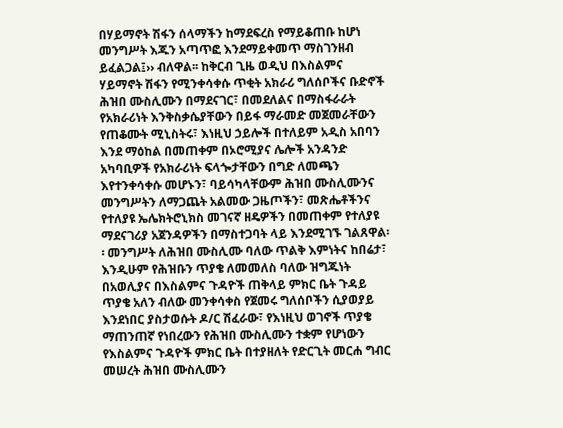በሃይማኖት ሽፋን ሰላማችን ከማደፍረስ የማይቆጠቡ ከሆነ መንግሥት እጁን አጣጥፎ እንደማይቀመጥ ማስገንዘብ ይፈልጋል፤›› ብለዋል፡፡ ከቅርብ ጊዜ ወዲህ በእስልምና ሃይማኖት ሽፋን የሚንቀሳቀሱ ጥቂት አክራሪ ግለሰቦችና ቡድኖች ሕዝበ ሙስሊሙን በማደናገር፣ በመደለልና በማስፋራራት የአክራሪነት እንቅስቃሴያቸውን በይፋ ማራመድ መጀመራቸውን የጠቆሙት ሚኒስትሩ፣ እነዚህ ኃይሎች በተለይም አዲስ አበባን እንደ ማዕከል በመጠቀም በኦሮሚያና ሌሎች አንዳንድ አካባቢዎች የአክራሪነት ፍላጐታቸውን በግድ ለመጫን እየተንቀሳቀሱ መሆኑን፣ ባይሳካላቸውም ሕዝበ ሙስሊሙንና መንግሥትን ለማጋጨት አልመው ጋዜጦችን፣ መጽሔቶችንና የተለያዩ ኤሌክትሮኒክስ መገናኛ ዘዴዎችን በመጠቀም የተለያዩ ማደናገሪያ አጀንዳዎችን በማስተጋባት ላይ እንደሚገኙ ገልጸዋል፡፡ መንግሥት ለሕዝበ ሙስሊሙ ባለው ጥልቅ እምነትና ከበሬታ፣ እንዲሁም የሕዝቡን ጥያቄ ለመመለስ ባለው ዝግጁነት በአወሊያና በእስልምና ጉዳዮች ጠቅላይ ምክር ቤት ጉዳይ ጥያቄ አለን ብለው መንቀሳቀስ የጀመሩ ግለሰቦችን ሲያወያይ እንደነበር ያስታወሱት ዶ/ር ሽፈራው፣ የእነዚህ ወገኖች ጥያቄ ማጠንጠኛ የነበረውን የሕዝበ ሙስሊሙን ተቋም የሆነውን የእስልምና ጉዳዮች ምክር ቤት በተያዘለት የድርጊት መርሐ ግብር መሠረት ሕዝበ ሙስሊሙን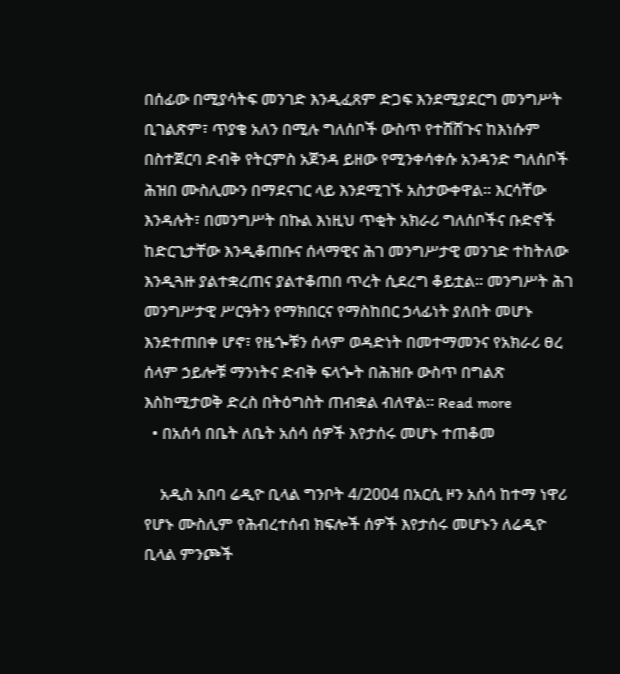በሰፊው በሚያሳትፍ መንገድ እንዲፈጸም ድጋፍ እንደሚያደርግ መንግሥት ቢገልጽም፣ ጥያቄ አለን በሚሉ ግለሰቦች ውስጥ የተሸሸጉና ከእነሱም በስተጀርባ ድብቅ የትርምስ አጀንዳ ይዘው የሚንቀሳቀሱ አንዳንድ ግለሰቦች ሕዝበ ሙስሊሙን በማደናገር ላይ እንደሚገኙ አስታውቀዋል፡፡ እርሳቸው እንዳሉት፣ በመንግሥት በኩል እነዚህ ጥቂት አክራሪ ግለሰቦችና ቡድኖች ከድርጊታቸው እንዲቆጠቡና ሰላማዊና ሕገ መንግሥታዊ መንገድ ተከትለው እንዲጓዙ ያልተቋረጠና ያልተቆጠበ ጥረት ሲደረግ ቆይቷል፡፡ መንግሥት ሕገ መንግሥታዊ ሥርዓትን የማክበርና የማስከበር ኃላፊነት ያለበት መሆኑ እንደተጠበቀ ሆኖ፣ የዜጐቹን ሰላም ወዳድነት በመተማመንና የአክራሪ ፀረ ሰላም ኃይሎቹ ማንነትና ድብቅ ፍላጐት በሕዝቡ ውስጥ በግልጽ እስከሚታወቅ ድረስ በትዕግስት ጠብቋል ብለዋል፡፡ Read more
  • በአሰሳ በቤት ለቤት አሰሳ ሰዎች እየታሰሩ መሆኑ ተጠቆመ

    አዲስ አበባ ሬዲዮ ቢላል ግንቦት 4/2004 በአርሲ ዞን አሰሳ ከተማ ነዋሪ የሆኑ ሙስሊም የሕብረተሰብ ክፍሎች ሰዎች እየታሰሩ መሆኑን ለሬዲዮ ቢላል ምንጮች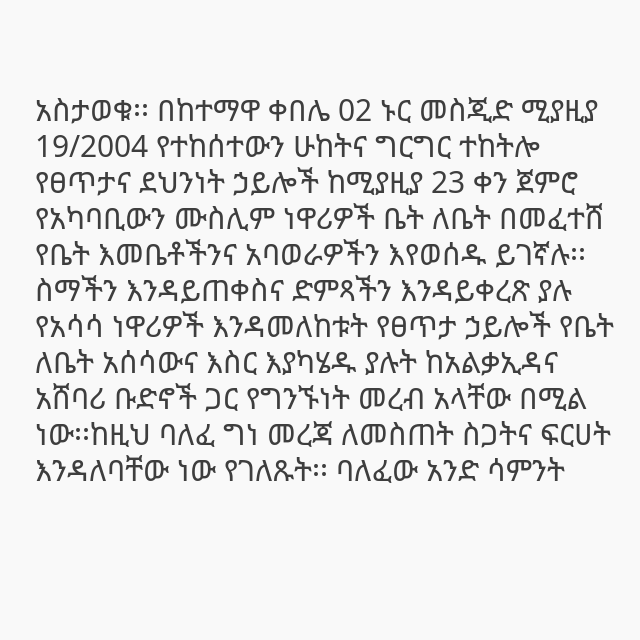አስታወቁ፡፡ በከተማዋ ቀበሌ 02 ኑር መስጂድ ሚያዚያ 19/2004 የተከሰተውን ሁከትና ግርግር ተከትሎ የፀጥታና ደህንነት ኃይሎች ከሚያዚያ 23 ቀን ጀምሮ የአካባቢውን ሙስሊም ነዋሪዎች ቤት ለቤት በመፈተሸ የቤት እመቤቶችንና አባወራዎችን እየወሰዱ ይገኛሉ፡፡ ስማችን እንዳይጠቀስና ድምጻችን እንዳይቀረጽ ያሉ የአሳሳ ነዋሪዎች እንዳመለከቱት የፀጥታ ኃይሎች የቤት ለቤት አሰሳውና እስር እያካሄዱ ያሉት ከአልቃኢዳና አሸባሪ ቡድኖች ጋር የግንኙነት መረብ አላቸው በሚል ነው፡፡ከዚህ ባለፈ ግነ መረጃ ለመስጠት ስጋትና ፍርሀት እንዳለባቸው ነው የገለጹት፡፡ ባለፈው አንድ ሳምንት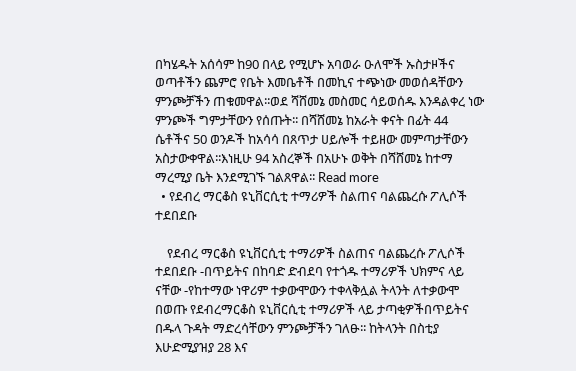በካሄዱት አሰሳም ከ90 በላይ የሚሆኑ አባወራ ዑለሞች ኡስታዞችና ወጣቶችን ጨምሮ የቤት እመቤቶች በመኪና ተጭነው መወሰዳቸውን ምንጮቻችን ጠቁመዋል፡፡ወደ ሻሸመኔ መስመር ሳይወሰዱ እንዳልቀረ ነው ምንጮች ግምታቸውን የሰጡት፡፡ በሻሸመኔ ከአራት ቀናት በፊት 44 ሴቶችና 50 ወንዶች ከአሳሳ በጸጥታ ሀይሎች ተይዘው መምጣታቸውን አስታውቀዋል፡፡እነዚሁ 94 አስረኞች በአሁኑ ወቅት በሻሸመኔ ከተማ ማረሚያ ቤት እንደሚገኙ ገልጸዋል፡፡ Read more
  • የደብረ ማርቆስ ዩኒቨርሲቲ ተማሪዎች ስልጠና ባልጨረሱ ፖሊሶች ተደበደቡ

    የደብረ ማርቆስ ዩኒቨርሲቲ ተማሪዎች ስልጠና ባልጨረሱ ፖሊሶች ተደበደቡ -በጥይትና በከባድ ድብደባ የተጎዱ ተማሪዎች ህክምና ላይ ናቸው -የከተማው ነዋሪም ተቃውሞውን ተቀላቅሏል ትላንት ለተቃውሞ በወጡ የደብረማርቆስ ዩኒቨርሲቲ ተማሪዎች ላይ ታጣቂዎችበጥይትና በዱላ ጉዳት ማድረሳቸውን ምንጮቻችን ገለፁ፡፡ ከትላንት በስቲያ እሁድሚያዝያ 28 እና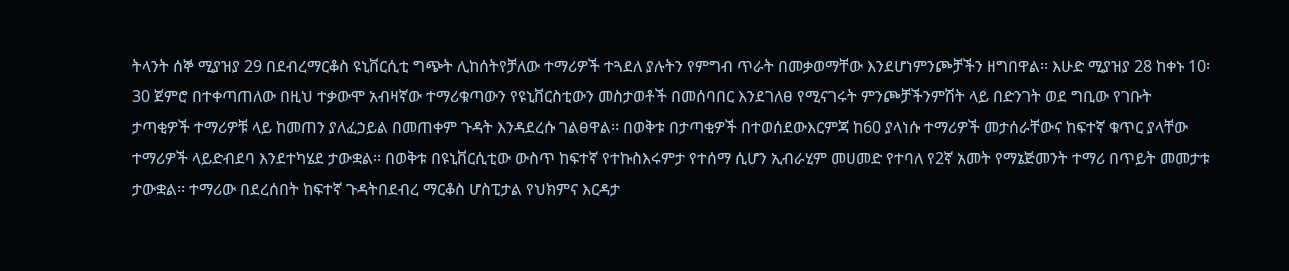ትላንት ሰኞ ሚያዝያ 29 በደብረማርቆስ ዩኒቨርሲቲ ግጭት ሊከሰትየቻለው ተማሪዎች ተጓደለ ያሉትን የምግብ ጥራት በመቃወማቸው እንደሆነምንጮቻችን ዘግበዋል፡፡ እሁድ ሚያዝያ 28 ከቀኑ 10፡30 ጀምሮ በተቀጣጠለው በዚህ ተቃውሞ አብዛኛው ተማሪቁጣውን የዩኒቨርስቲውን መስታወቶች በመሰባበር እንደገለፀ የሚናገሩት ምንጮቻችንምሽት ላይ በድንገት ወደ ግቢው የገቡት ታጣቂዎች ተማሪዎቹ ላይ ከመጠን ያለፈኃይል በመጠቀም ጉዳት እንዳደረሱ ገልፀዋል፡፡ በወቅቱ በታጣቂዎች በተወሰደውእርምጃ ከ60 ያላነሱ ተማሪዎች መታሰራቸውና ከፍተኛ ቁጥር ያላቸው ተማሪዎች ላይድብደባ እንደተካሄደ ታውቋል፡፡ በወቅቱ በዩኒቨርሲቲው ውስጥ ከፍተኛ የተኩስእሩምታ የተሰማ ሲሆን ኢብራሂም መሀመድ የተባለ የ2ኛ አመት የማኔጅመንት ተማሪ በጥይት መመታቱ ታውቋል፡፡ ተማሪው በደረሰበት ከፍተኛ ጉዳትበደብረ ማርቆስ ሆስፒታል የህክምና እርዳታ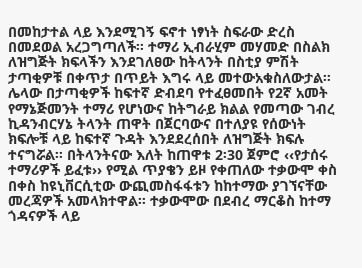በመከታተል ላይ እንደሚገኝ ፍኖተ ነፃነት ስፍራው ድረስ በመደወል አረጋግጣለች፡፡ ተማሪ ኢብራሂም መሃመድ በስልክ ለዝግጅት ክፍላችን እንደገለፀው ከትላንት በስቲያ ምሽት ታጣቂዎቹ በቀጥታ በጥይት እግሩ ላይ መተውአቁስለውታል፡፡ ሌላው በታጣቂዎች ከፍተኛ ድብደባ የተፈፀመበት የ2ኛ አመት የማኔጅመንት ተማሪ የሆነውና ከትግራይ ክልል የመጣው ገብረ ኪዳንብርሃኔ ትላንት ጠዋት በጀርባውና በተለያዩ የሰውነት ክፍሎቹ ላይ ከፍተኛ ጉዳት እንደደረሰበት ለዝግጅት ክፍሉ ተናግሯል፡፡ በትላንትናው እለት ከጠዋቱ 2፡30 ጀምሮ ‹‹የታሰሩ ተማሪዎች ይፈቱ›› የሚል ጥያቄን ይዞ የቀጠለው ተቃውሞ ቀስ በቀስ ከዩኒቨርሲቲው ውጪመስፋፋቱን ከከተማው ያገኘናቸው መረጃዎች አመላክተዋል፡፡ ተቃውሞው በደብረ ማርቆስ ከተማ ጎዳናዎች ላይ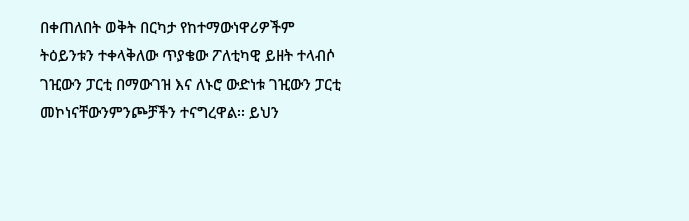በቀጠለበት ወቅት በርካታ የከተማውነዋሪዎችም ትዕይንቱን ተቀላቅለው ጥያቄው ፖለቲካዊ ይዘት ተላብሶ ገዢውን ፓርቲ በማውገዝ እና ለኑሮ ውድነቱ ገዢውን ፓርቲ መኮነናቸውንምንጮቻችን ተናግረዋል፡፡ ይህን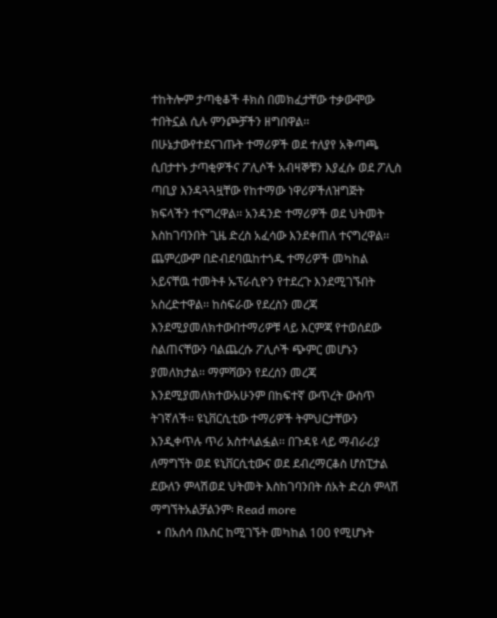ተከትሎም ታጣቂቆች ቶክስ በመክፈታቸው ተቃውሞው ተበትኗል ሲሉ ምንጮቻችን ዘግበዋል፡፡ በሁኔታውየተደናገጡት ተማሪዎች ወደ ተለያየ አቅጣጫ ሲበታተኑ ታጣቂዎችና ፖሊሶች አብዛኞቹን እያፈሱ ወደ ፖሊስ ጣቢያ እንዳጓጓዟቸው የከተማው ነዋሪዎችለዝግጅት ክፍላችን ተናግረዋል፡፡ አንዳንድ ተማሪዎች ወደ ህትመት እስከገባንበት ጊዜ ድረስ አፈሳው እንደቀጠለ ተናግረዋል፡፡ ጨምረውም በድብደባዉከተጎዱ ተማሪዎች መካከል አይናቸዉ ተመትቶ ኡፕራሲዮን የተደረጉ እንደሚገኙበት አስረድተዋል፡፡ ከስፍራው የደረስን መረጃ እንደሚያመለክተውበተማሪዎቹ ላይ እርምጃ የተወሰደው ስልጠናቸውን ባልጨረሱ ፖሊሶች ጭምር መሆኑን ያመለክታል፡፡ ማምሻውን የደረሰን መረጃ እንደሚያመለክተውአሁንም በከፍተኛ ውጥረት ውስጥ ትገኛለች፡፡ ዩኒቨርሲቲው ተማሪዎች ትምህርታቸውን እንዲቀጥሉ ጥሪ አስተላልፏል፡፡ በጉዳዩ ላይ ማብራሪያ ለማግኘት ወደ ዩኒቨርሲቲውና ወደ ደብረማርቆስ ሆስፒታል ደውለን ምላሽወደ ህትመት እስከገባንበት ሰአት ድረስ ምላሽ ማግኘትአልቻልንም፡ Read more
  • በአሰሳ በእስር ከሚገኙት መካከል 100 የሚሆኑት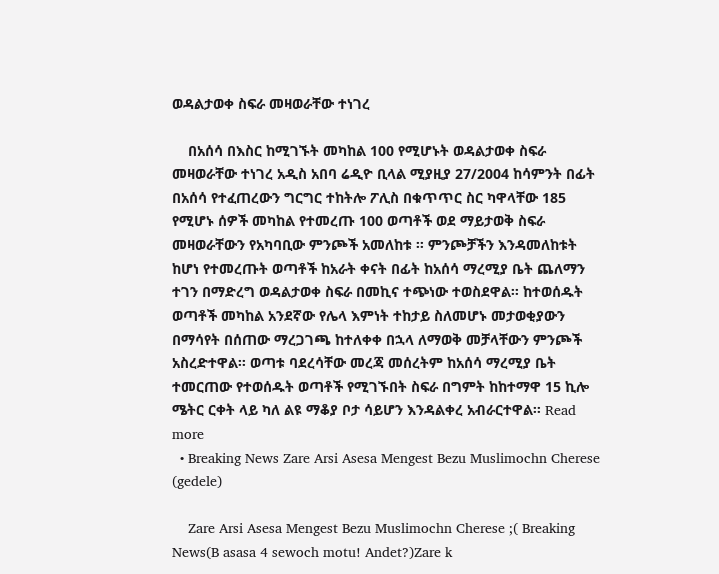ወዳልታወቀ ስፍራ መዛወራቸው ተነገረ

    በአሰሳ በእስር ከሚገኙት መካከል 100 የሚሆኑት ወዳልታወቀ ስፍራ መዛወራቸው ተነገረ አዲስ አበባ ሬዲዮ ቢላል ሚያዚያ 27/2004 ከሳምንት በፊት በአሰሳ የተፈጠረውን ግርግር ተከትሎ ፖሊስ በቁጥጥር ስር ካዋላቸው 185 የሚሆኑ ሰዎች መካከል የተመረጡ 100 ወጣቶች ወደ ማይታወቅ ስፍራ መዛወራቸውን የአካባቢው ምንጮች አመለከቱ ፡፡ ምንጮቻችን እንዳመለከቱት ከሆነ የተመረጡት ወጣቶች ከአራት ቀናት በፊት ከአሰሳ ማረሚያ ቤት ጨለማን ተገን በማድረግ ወዳልታወቀ ስፍራ በመኪና ተጭነው ተወስደዋል፡፡ ከተወሰዱት ወጣቶች መካከል አንደኛው የሌላ እምነት ተከታይ ስለመሆኑ መታወቂያውን በማሳየት በሰጠው ማረጋገጫ ከተለቀቀ በኋላ ለማወቅ መቻላቸውን ምንጮች አስረድተዋል፡፡ ወጣቱ ባደረሳቸው መረጃ መሰረትም ከአሰሳ ማረሚያ ቤት ተመርጠው የተወሰዱት ወጣቶች የሚገኙበት ስፍራ በግምት ከከተማዋ 15 ኪሎ ሜትር ርቀት ላይ ካለ ልዩ ማቆያ ቦታ ሳይሆን እንዳልቀረ አብራርተዋል፡፡ Read more
  • Breaking News Zare Arsi Asesa Mengest Bezu Muslimochn Cherese (gedele)

    Zare Arsi Asesa Mengest Bezu Muslimochn Cherese ;( Breaking News(B asasa 4 sewoch motu! Andet?)Zare k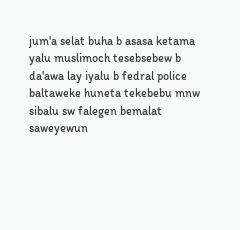jum'a selat buha b asasa ketama yalu muslimoch tesebsebew b da'awa lay iyalu b fedral police baltaweke huneta tekebebu mnw sibalu sw falegen bemalat saweyewun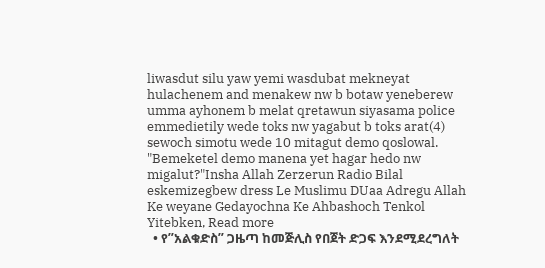liwasdut silu yaw yemi wasdubat mekneyat hulachenem and menakew nw b botaw yeneberew umma ayhonem b melat qretawun siyasama police emmedietily wede toks nw yagabut b toks arat(4) sewoch simotu wede 10 mitagut demo qoslowal. "Bemeketel demo manena yet hagar hedo nw migalut?"Insha Allah Zerzerun Radio Bilal eskemizegbew dress Le Muslimu DUaa Adregu Allah Ke weyane Gedayochna Ke Ahbashoch Tenkol Yitebken, Read more
  • የ”አልቁድስ” ጋዜጣ ከመጅሊስ የበጀት ድጋፍ እንደሚደረግለት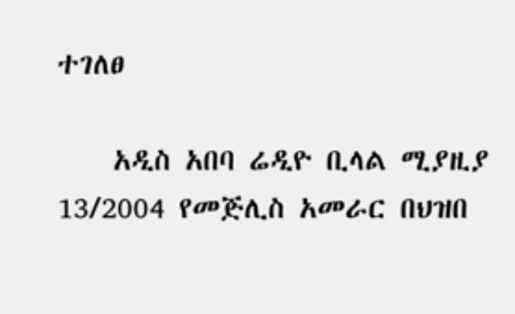ተገለፀ

    አዲስ አበባ ሬዲዮ ቢላል ሚያዚያ 13/2004 የመጅሊስ አመራር በህዝበ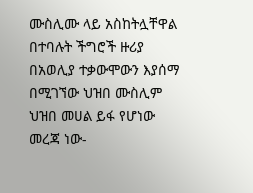ሙስሊሙ ላይ አስከትሏቸዋል በተባሉት ችግሮች ዙሪያ በአወሊያ ተቃውሞውን እያሰማ በሚገኘው ህዝበ ሙስሊም ህዝበ መሀል ይፋ የሆነው መረጃ ነው-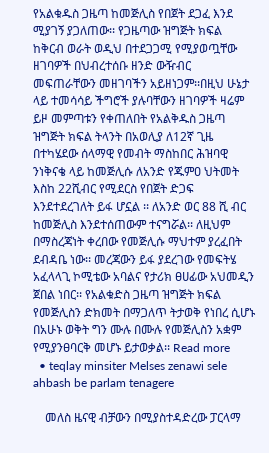የአልቁዱስ ጋዜጣ ከመጅሊስ የበጀት ደጋፈ እንደ ሚያገኝ ያጋለጠው፡፡ የጋዜጣው ዝግጅት ክፍል ከቅርብ ወራት ወዲህ በተደጋጋሚ የሚያወጧቸው ዘገባዎች በህብረተሰቡ ዘንድ ውዥብር መፍጠራቸውን መዘገባችን አይዘነጋም፡፡በዚህ ሁኔታ ላይ ተመሳሳይ ችግሮች ያሉባቸውን ዘገባዎች ዛሬም ይዞ መምጣቱን የቀጠለበት የአልቅዱስ ጋዜጣ ዝግጅት ክፍል ትላንት በአወሊያ ለ12ኛ ጊዜ በተካሄደው ሰላማዊ የመብት ማስከበር ሕዝባዊ ንነቅናቄ ላይ ከመጅሊሱ ለአንድ የጁምዐ ህትመት እስከ 22ሺብር የሚደርስ የበጀት ድጋፍ እንደተደረገለት ይፋ ሆኗል ፡፡ ለአንድ ወር 88 ሺ ብር ከመጅሊስ እንደተሰጠውም ተናግሯል፡፡ ለዚህም በማስረጃነት ቀረበው የመጅሊሱ ማህተም ያረፈበት ደብዳቤ ነው፡፡ መረጃውን ይፋ ያደረገው የመፍትሄ አፈላላጊ ኮሚቴው አባልና የታሪክ ፀሀፊው አህመዲን ጀበል ነበር፡፡ የአልቁድስ ጋዜጣ ዝግጅት ክፍል የመጅሊስን ድክመት በማጋለጥ ትታወቅ የነበረ ሲሆኑ በአሁኑ ወቅት ግን ሙሉ በሙሉ የመጅሊስን አቋም የሚያንፀባርቅ መሆኑ ይታወቃል፡፡ Read more
  • teqlay minsiter Melses zenawi sele ahbash be parlam tenagere

    መለስ ዜናዊ ብቻውን በሚያስተዳድረው ፓርላማ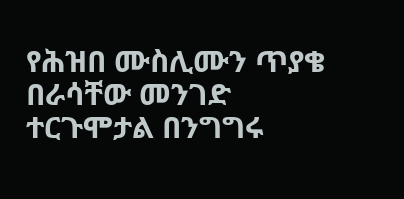የሕዝበ ሙስሊሙን ጥያቄ በራሳቸው መንገድ ተርጉሞታል በንግግሩ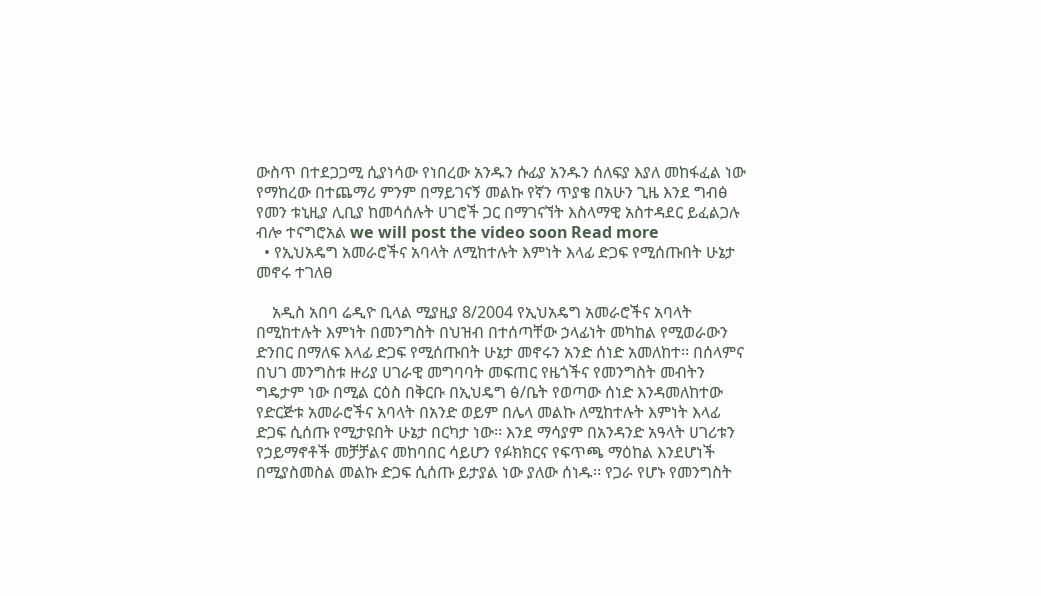ውስጥ በተደጋጋሚ ሲያነሳው የነበረው አንዱን ሱፊያ አንዱን ሰለፍያ እያለ መከፋፈል ነው የማከረው በተጨማሪ ምንም በማይገናኝ መልኩ የኛን ጥያቄ በአሁን ጊዜ እንደ ግብፅ የመን ቱኒዚያ ሊቢያ ከመሳሰሉት ሀገሮች ጋር በማገናኘት እስላማዊ አስተዳደር ይፈልጋሉ ብሎ ተናግሮአል we will post the video soon Read more
  • የኢህአዴግ አመራሮችና አባላት ለሚከተሉት እምነት እላፊ ድጋፍ የሚሰጡበት ሁኔታ መኖሩ ተገለፀ

    አዲስ አበባ ሬዲዮ ቢላል ሚያዚያ 8/2004 የኢህአዴግ አመራሮችና አባላት በሚከተሉት እምነት በመንግስት በህዝብ በተሰጣቸው ኃላፊነት መካከል የሚወራውን ድንበር በማለፍ እላፊ ድጋፍ የሚሰጡበት ሁኔታ መኖሩን አንድ ሰነድ አመለከተ፡፡ በሰላምና በህገ መንግስቱ ዙሪያ ሀገራዊ መግባባት መፍጠር የዜጎችና የመንግስት መብትን ግዴታም ነው በሚል ርዕስ በቅርቡ በኢህዴግ ፅ/ቤት የወጣው ሰነድ እንዳመለከተው የድርጅቱ አመራሮችና አባላት በአንድ ወይም በሌላ መልኩ ለሚከተሉት እምነት እላፊ ድጋፍ ሲሰጡ የሚታዩበት ሁኔታ በርካታ ነው፡፡ እንደ ማሳያም በአንዳንድ አዓላት ሀገሪቱን የኃይማኖቶች መቻቻልና መከባበር ሳይሆን የፉክክርና የፍጥጫ ማዕከል እንደሆነች በሚያስመስል መልኩ ድጋፍ ሲሰጡ ይታያል ነው ያለው ሰነዱ፡፡ የጋራ የሆኑ የመንግስት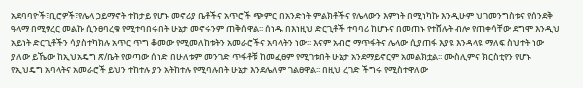አደባባዮች፣ቢሮዎች፣የሌላ ኃይማኖት ተከታይ የሆኑ መኖሪያ ቤቶችና አጥሮች ጭምር በአንድነት ምልክቶችና የሌላውን እምነት በሚነካኩ እንዲሁም ህገመንግስቱና የሰንደቅ ዓላማ በሚፃረር መልኩ ሲንፀባረቁ የሚተባበሩበት ሁኔታ መኖሩንም ጠቅሰዋል፡፡ ሰነዱ በእነዚህ ድርጊቶች ተባባሪ ከሆኑና በመጠኑ የተሸሉት ብሎ የጠቀሳቸው ደግሞ እንዲህ አይነት ድርጊቶችን ሳያስተካክሉ አጥር ጥግ ቆመው የሚመለከቱትን አመራሮችና አባላትን ነው፡፡ እናም አብሮ ማጥፋትና ሌላው ሲያጠፋ እያዩ እንዳላዩ ማለፍ ስህተት ነው ያለው ይኼው ከኢህአዴግ ጽ/ቤት የወጣው ሰነድ በሁለቱም መንገድ ጥፋቶቹ ከመፈፀም የሚገቱበት ሁኔታ አንደማይኖርም አመልክቷል፡፡ ሙስሊምና ክርስቲየን የሆኑ የኢህዴግ አባላትና አመራሮች ይህን ተከተሉ ያን አትከተሉ የሚባሉበት ሁኔታ እንደሌለም ገልፀዋል፡፡ በዚህ ረገድ ችግሩ የሚስተዋለው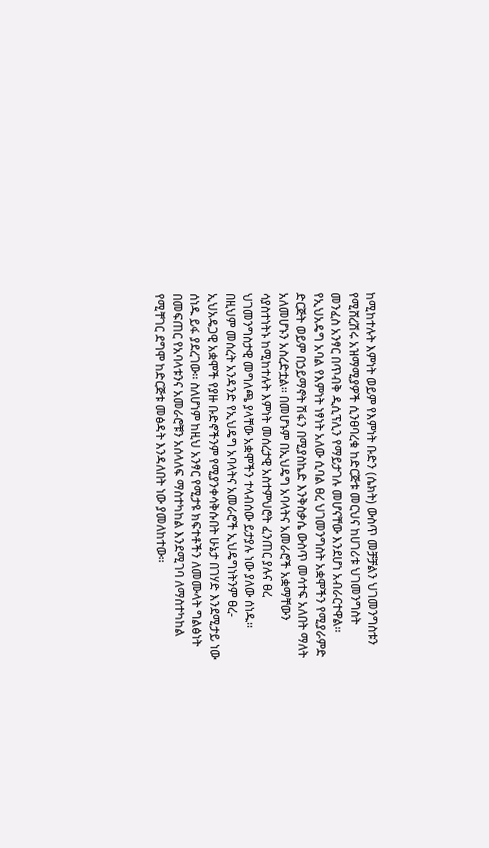ከሚከተሉት እምነት ወይም የእምነት ቡድን (ሴክት) ውስጥ መቻቻልን ህገመንግስቱን የሚሸረሽሩ አዝማሚያዎች ሲንፀባረቁ ከድርጅቱ መርህና ከሀገሪቱ ህገመንግስት መንፈስ አንፃር በጥብቅ ዲሲፕሊን የማይታገሉ መሆናቸው እንደሆነ አብራርተዋል፡፡ የኢህአዴግ አባል የእምነት ነፃነት አለው ሲባል ፀረ ህገመንግስት አቋሞችን የሚያራምድ ድርጅት ወይም በኃይማኖት ሽፋን በሚያስኬድ እንቅስቃሴ ውስጥ መሳተፍ አለበት ማለት አለመሆኑን አስረድቷል፡፡ በመሆኑም በኢህዴግ አባላትና አመራሮች አቋማቸውን ሳያስተነትኑ ከሚከተሉት እምነት መሰረታዊ አስተምህሮት ፈንጠር ያሉና ፀረ ህገመንግስታዊ መግለጫ ያላቸው አቋሞችን ተላብሰው ይታያሉ ነው ያለው ሰነዱ፡፡ በዚህም መሰረት አንዳንድ የኢህዴግ አባላትና አመራሮች ኢህዴግነትንም ፀረ-ኢህአዴጋዊ አቋሞች የያዙ ቡድኖችንም የሚያንቀሳቅሱበት ሁኔታ በገሃድ እንደሚታይ ነው ሰነዱ ይፋ ያደረገው፡፡ ስለሆነም ከዚህ አንፃር የሚታዩ ክፍተቶችን ለመሙላት ግልፅነት በመፍጠር የአባላቱንና አመራሮቹን አሰላለፍ ማስተካከል እንደሚገባ ለማስተካከል የሚቸገር ደግሞ ከድርጅቱ መፅዳት እንዳለበት ነው ያመለከተው፡፡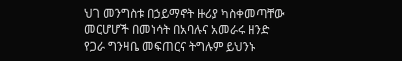ህገ መንግስቱ በኃይማኖት ዙሪያ ካስቀመጣቸው መርሆሆች በመነሳት በአባሉና አመራሩ ዘንድ የጋራ ግንዛቤ መፍጠርና ትግሉም ይህንኑ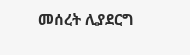መሰረት ሊያደርግ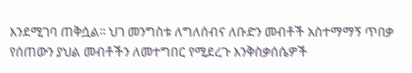እንደሚገባ ጠቅሷል፡፡ ህገ መንግስቱ ለግለሰብና ለቡድን መብቶች አስተማማኝ ጥበቃ የሰጠውን ያህል መብቶችን ለመተግበር የሚደረጉ እንቅስቃሰሴዎች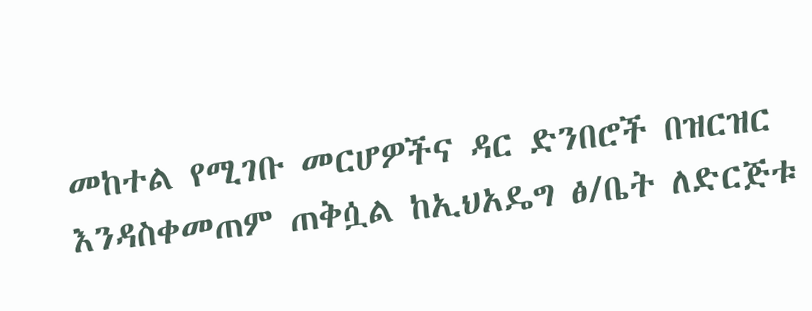መከተል የሚገቡ መርሆዎችና ዳር ድንበሮች በዝርዝር እንዳስቀመጠም ጠቅሷል ከኢህአዴግ ፅ/ቤት ለድርጅቱ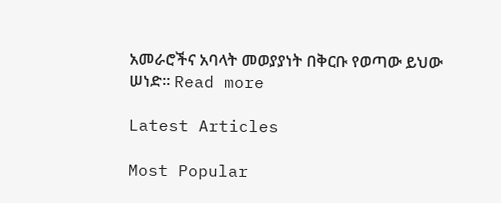አመራሮችና አባላት መወያያነት በቅርቡ የወጣው ይህው ሠነድ፡፡ Read more

Latest Articles

Most Popular